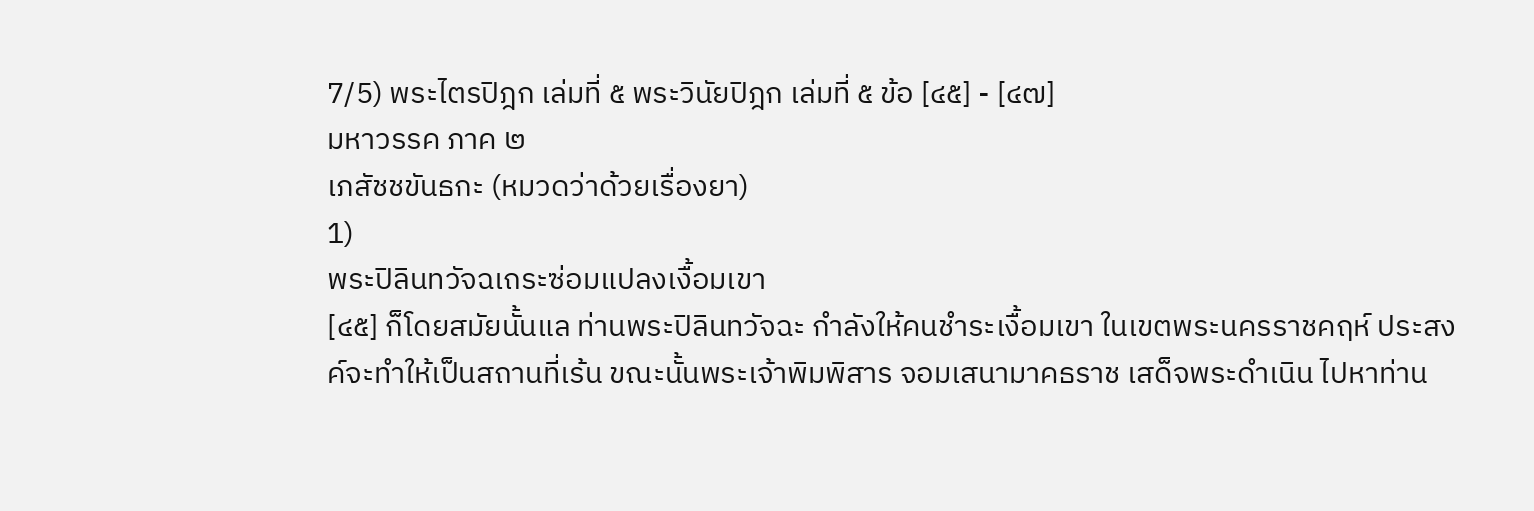7/5) พระไตรปิฎก เล่มที่ ๕ พระวินัยปิฎก เล่มที่ ๕ ข้อ [๔๕] - [๔๗]
มหาวรรค ภาค ๒
เภสัชชขันธกะ (หมวดว่าด้วยเรื่องยา)
1)
พระปิลินทวัจฉเถระซ่อมแปลงเงื้อมเขา
[๔๕] ก็โดยสมัยนั้นแล ท่านพระปิลินทวัจฉะ กำลังให้คนชำระเงื้อมเขา ในเขตพระนครราชคฤห์ ประสงค์จะทำให้เป็นสถานที่เร้น ขณะนั้นพระเจ้าพิมพิสาร จอมเสนามาคธราช เสด็จพระดำเนิน ไปหาท่าน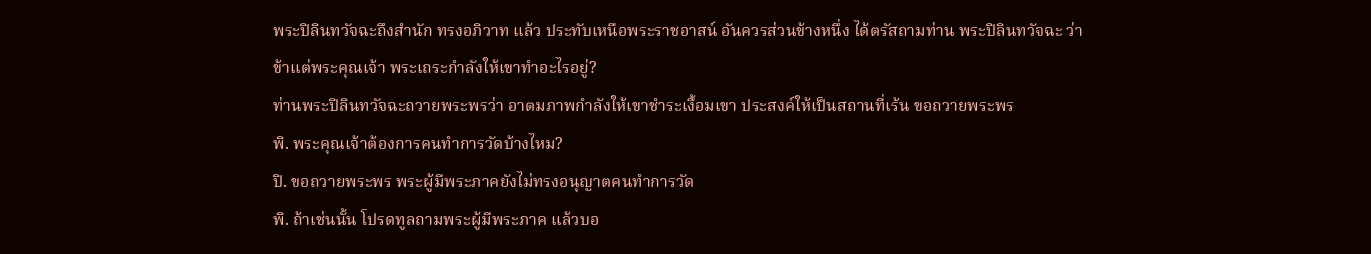พระปิลินทวัจฉะถึงสำนัก ทรงอภิวาท แล้ว ประทับเหนือพระราชอาสน์ อันควรส่วนข้างหนึ่ง ได้ตรัสถามท่าน พระปิลินทวัจฉะ ว่า ข้าแต่พระคุณเจ้า พระเถระกำลังให้เขาทำอะไรอยู่?
ท่านพระปิลินทวัจฉะถวายพระพรว่า อาตมภาพกำลังให้เขาชำระเงื้อมเขา ประสงค์ให้เป็นสถานที่เร้น ขอถวายพระพร
พิ. พระคุณเจ้าต้องการคนทำการวัดบ้างไหม?
ปิ. ขอถวายพระพร พระผู้มีพระภาคยังไม่ทรงอนุญาตคนทำการวัด
พิ. ถ้าเช่นนั้น โปรดทูลถามพระผู้มีพระภาค แล้วบอ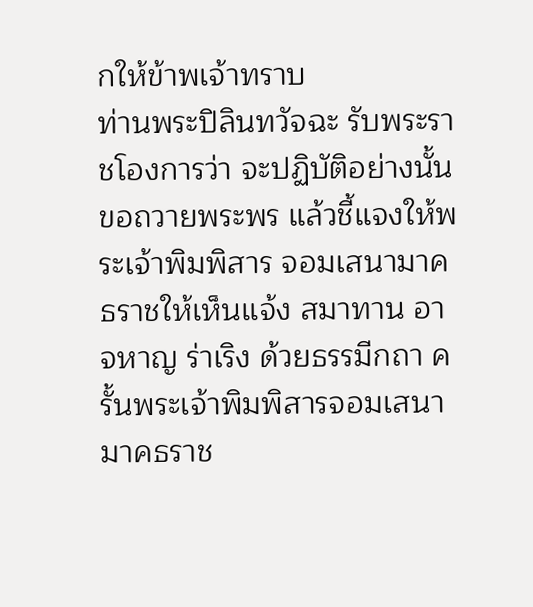กให้ข้าพเจ้าทราบ
ท่านพระปิลินทวัจฉะ รับพระราชโองการว่า จะปฏิบัติอย่างนั้น ขอถวายพระพร แล้วชี้แจงให้พระเจ้าพิมพิสาร จอมเสนามาคธราชให้เห็นแจ้ง สมาทาน อาจหาญ ร่าเริง ด้วยธรรมีกถา ครั้นพระเจ้าพิมพิสารจอมเสนามาคธราช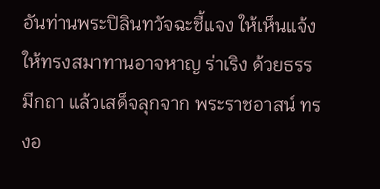อันท่านพระปิลินทวัจฉะชี้แจง ให้เห็นแจ้ง ให้ทรงสมาทานอาจหาญ ร่าเริง ด้วยธรรมีกถา แล้วเสด็จลุกจาก พระราชอาสน์ ทรงอ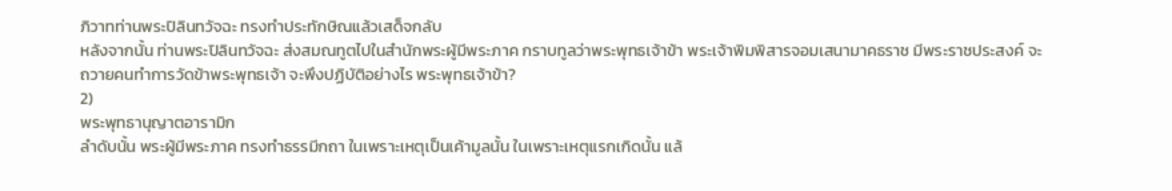ภิวาทท่านพระปิลินทวัจฉะ ทรงทำประทักษิณแล้วเสด็จกลับ
หลังจากนั้น ท่านพระปิลินทวัจฉะ ส่งสมณทูตไปในสำนักพระผู้มีพระภาค กราบทูลว่าพระพุทธเจ้าข้า พระเจ้าพิมพิสารจอมเสนามาคธราช มีพระราชประสงค์ จะถวายคนทำการวัดข้าพระพุทธเจ้า จะพึงปฏิบัติอย่างไร พระพุทธเจ้าข้า?
2)
พระพุทธานุญาตอารามิก
ลำดับนั้น พระผู้มีพระภาค ทรงทำธรรมีกถา ในเพราะเหตุเป็นเค้ามูลนั้น ในเพราะเหตุแรกเกิดนั้น แล้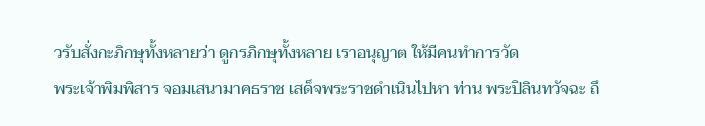วรับสั่งกะภิกษุทั้งหลายว่า ดูกรภิกษุทั้งหลาย เราอนุญาต ให้มีคนทำการวัด
พระเจ้าพิมพิสาร จอมเสนามาคธราช เสด็จพระราชดำเนินไปหา ท่าน พระปิลินทวัจฉะ ถึ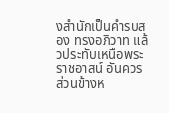งสำนักเป็นคำรบสอง ทรงอภิวาท แล้วประทับเหนือพระราชอาสน์ อันควร ส่วนข้างห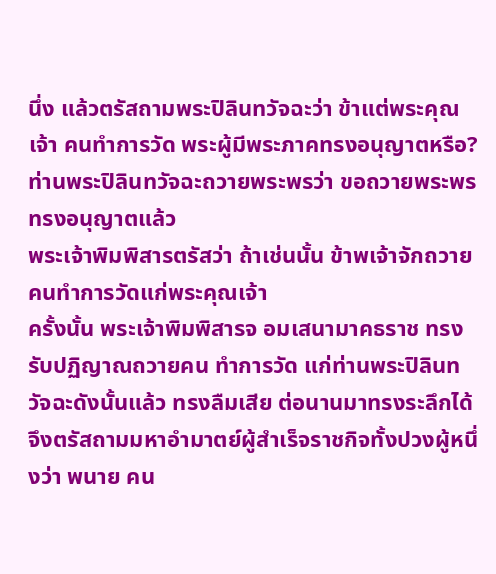นึ่ง แล้วตรัสถามพระปิลินทวัจฉะว่า ข้าแต่พระคุณเจ้า คนทำการวัด พระผู้มีพระภาคทรงอนุญาตหรือ?
ท่านพระปิลินทวัจฉะถวายพระพรว่า ขอถวายพระพร ทรงอนุญาตแล้ว
พระเจ้าพิมพิสารตรัสว่า ถ้าเช่นนั้น ข้าพเจ้าจักถวายคนทำการวัดแก่พระคุณเจ้า
ครั้งนั้น พระเจ้าพิมพิสารจ อมเสนามาคธราช ทรงรับปฏิญาณถวายคน ทำการวัด แก่ท่านพระปิลินทวัจฉะดังนั้นแล้ว ทรงลืมเสีย ต่อนานมาทรงระลึกได้ จึงตรัสถามมหาอำมาตย์ผู้สำเร็จราชกิจทั้งปวงผู้หนึ่งว่า พนาย คน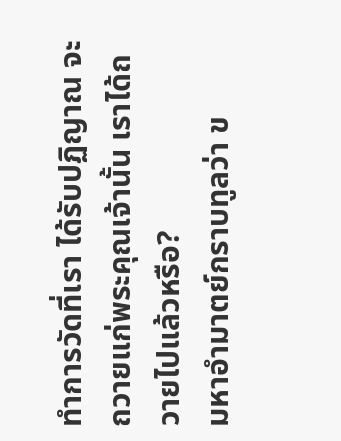ทำการวัดที่เรา ได้รับปฏิญาณ จะถวายแก่พระคุณเจ้านั้น เราได้ถวายไปแล้วหรือ?
มหาอำมาตย์กราบทูลว่า ข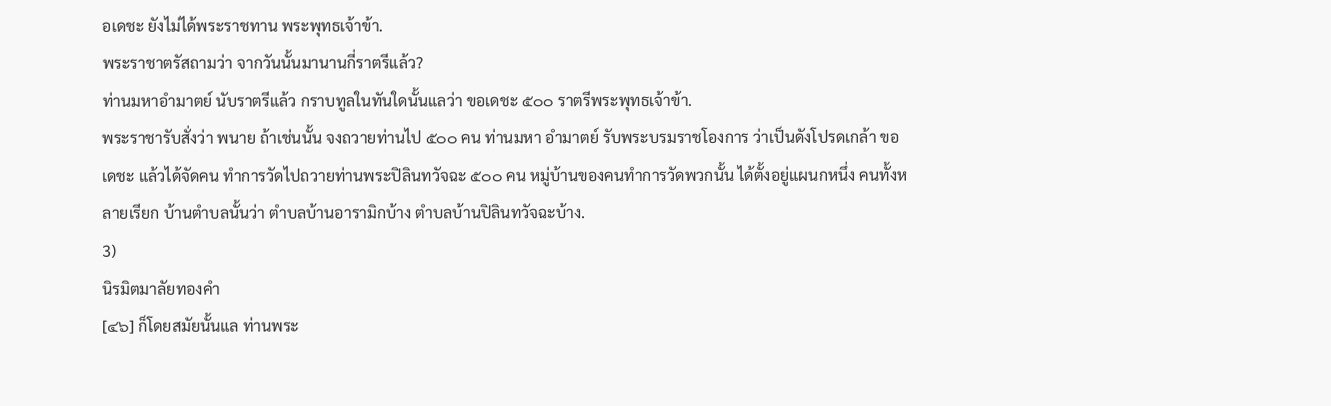อเดชะ ยังไม่ได้พระราชทาน พระพุทธเจ้าข้า.
พระราชาตรัสถามว่า จากวันนั้นมานานกี่ราตรีแล้ว?
ท่านมหาอำมาตย์ นับราตรีแล้ว กราบทูลในทันใดนั้นแลว่า ขอเดชะ ๕๐๐ ราตรีพระพุทธเจ้าข้า.
พระราชารับสั่งว่า พนาย ถ้าเช่นนั้น จงถวายท่านไป ๕๐๐ คน ท่านมหา อำมาตย์ รับพระบรมราชโองการ ว่าเป็นดังโปรดเกล้า ขอเดชะ แล้วได้จัดคน ทำการวัดไปถวายท่านพระปิลินทวัจฉะ ๕๐๐ คน หมู่บ้านของคนทำการวัดพวกนั้น ได้ตั้งอยู่แผนกหนึ่ง คนทั้งหลายเรียก บ้านตำบลนั้นว่า ตำบลบ้านอารามิกบ้าง ตำบลบ้านปิลินทวัจฉะบ้าง.
3)
นิรมิตมาลัยทองคำ
[๔๖] ก็โดยสมัยนั้นแล ท่านพระ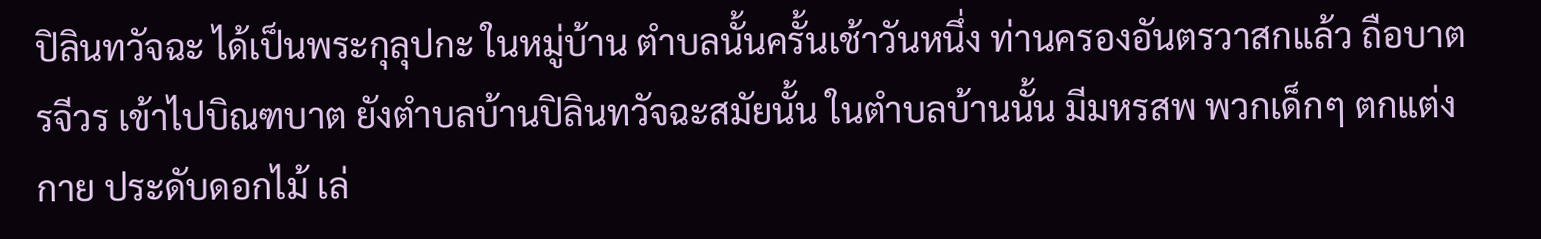ปิลินทวัจฉะ ได้เป็นพระกุลุปกะ ในหมู่บ้าน ตำบลนั้นครั้นเช้าวันหนึ่ง ท่านครองอันตรวาสกแล้ว ถือบาตรจีวร เข้าไปบิณฑบาต ยังตำบลบ้านปิลินทวัจฉะสมัยนั้น ในตำบลบ้านนั้น มีมหรสพ พวกเด็กๆ ตกแต่งกาย ประดับดอกไม้ เล่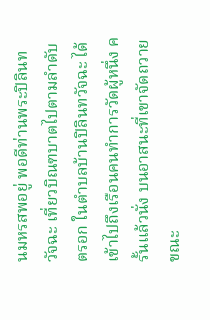นมหรสพอยู่ พอดีท่านพระปิลินทวัจฉะ เที่ยวบิณฑบาตไปตามลำดับ ตรอก ในตำบลบ้านปิลินทวัจฉะ ได้เข้าไปถึงเรือนคนทำการวัดผู้หนึ่ง ครั้นแล้วนั่ง บนอาสนะที่เขาจัดถวาย
ขณะ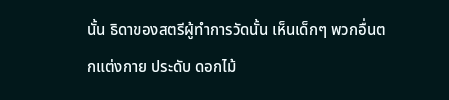นั้น ธิดาของสตรีผู้ทำการวัดนั้น เห็นเด็กๆ พวกอื่นตกแต่งกาย ประดับ ดอกไม้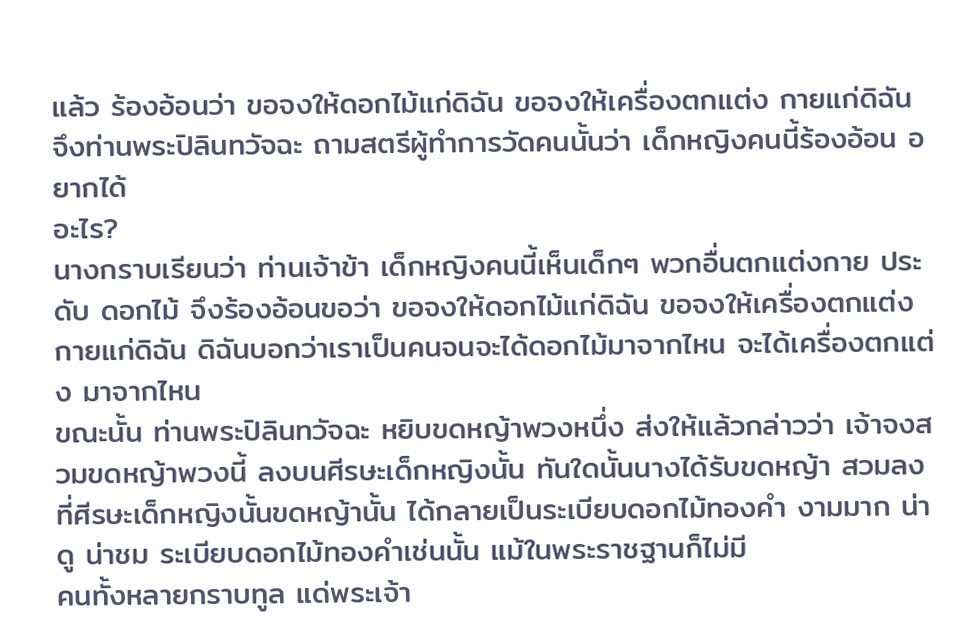แล้ว ร้องอ้อนว่า ขอจงให้ดอกไม้แก่ดิฉัน ขอจงให้เครื่องตกแต่ง กายแก่ดิฉัน
จึงท่านพระปิลินทวัจฉะ ถามสตรีผู้ทำการวัดคนนั้นว่า เด็กหญิงคนนี้ร้องอ้อน อยากได้
อะไร?
นางกราบเรียนว่า ท่านเจ้าข้า เด็กหญิงคนนี้เห็นเด็กๆ พวกอื่นตกแต่งกาย ประดับ ดอกไม้ จึงร้องอ้อนขอว่า ขอจงให้ดอกไม้แก่ดิฉัน ขอจงให้เครื่องตกแต่ง กายแก่ดิฉัน ดิฉันบอกว่าเราเป็นคนจนจะได้ดอกไม้มาจากไหน จะได้เครื่องตกแต่ง มาจากไหน
ขณะนั้น ท่านพระปิลินทวัจฉะ หยิบขดหญ้าพวงหนึ่ง ส่งให้แล้วกล่าวว่า เจ้าจงสวมขดหญ้าพวงนี้ ลงบนศีรษะเด็กหญิงนั้น ทันใดนั้นนางได้รับขดหญ้า สวมลง ที่ศีรษะเด็กหญิงนั้นขดหญ้านั้น ได้กลายเป็นระเบียบดอกไม้ทองคำ งามมาก น่าดู น่าชม ระเบียบดอกไม้ทองคำเช่นนั้น แม้ในพระราชฐานก็ไม่มี
คนทั้งหลายกราบทูล แด่พระเจ้า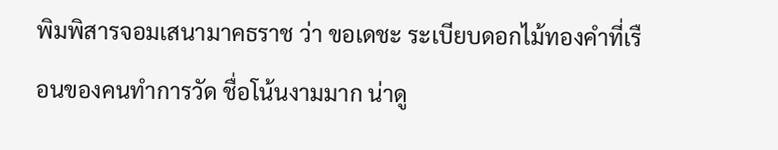พิมพิสารจอมเสนามาคธราช ว่า ขอเดชะ ระเบียบดอกไม้ทองคำที่เรือนของคนทำการวัด ชื่อโน้นงามมาก น่าดู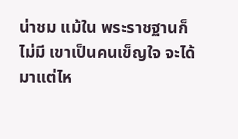น่าชม แม้ใน พระราชฐานก็ไม่มี เขาเป็นคนเข็ญใจ จะได้มาแต่ไห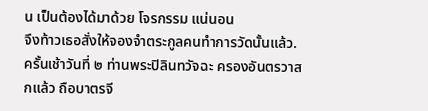น เป็นต้องได้มาด้วย โจรกรรม แน่นอน
จึงท้าวเธอสั่งให้จองจำตระกูลคนทำการวัดนั้นแล้ว.
ครั้นเช้าวันที่ ๒ ท่านพระปิลินทวัจฉะ ครองอันตรวาสกแล้ว ถือบาตรจี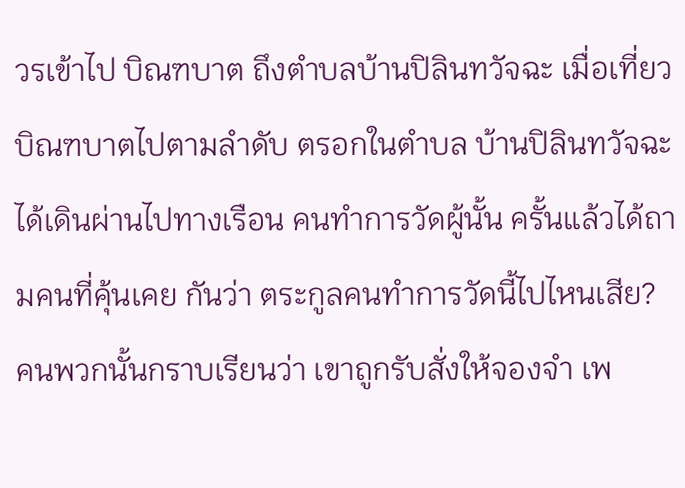วรเข้าไป บิณฑบาต ถึงตำบลบ้านปิลินทวัจฉะ เมื่อเที่ยวบิณฑบาตไปตามลำดับ ตรอกในตำบล บ้านปิลินทวัจฉะ ได้เดินผ่านไปทางเรือน คนทำการวัดผู้นั้น ครั้นแล้วได้ถามคนที่คุ้นเคย กันว่า ตระกูลคนทำการวัดนี้ไปไหนเสีย?
คนพวกนั้นกราบเรียนว่า เขาถูกรับสั่งให้จองจำ เพ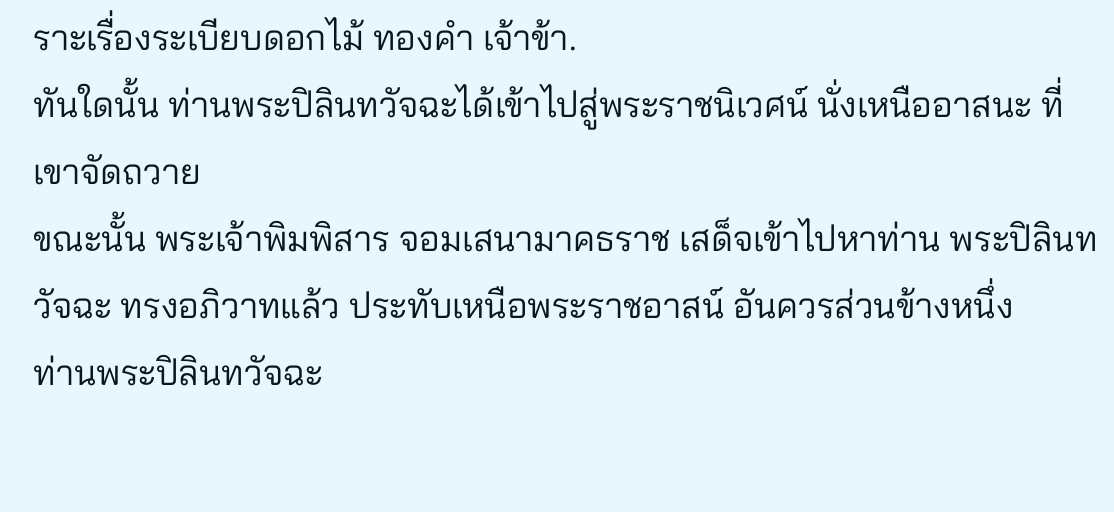ราะเรื่องระเบียบดอกไม้ ทองคำ เจ้าข้า.
ทันใดนั้น ท่านพระปิลินทวัจฉะได้เข้าไปสู่พระราชนิเวศน์ นั่งเหนืออาสนะ ที่เขาจัดถวาย
ขณะนั้น พระเจ้าพิมพิสาร จอมเสนามาคธราช เสด็จเข้าไปหาท่าน พระปิลินทวัจฉะ ทรงอภิวาทแล้ว ประทับเหนือพระราชอาสน์ อันควรส่วนข้างหนึ่ง
ท่านพระปิลินทวัจฉะ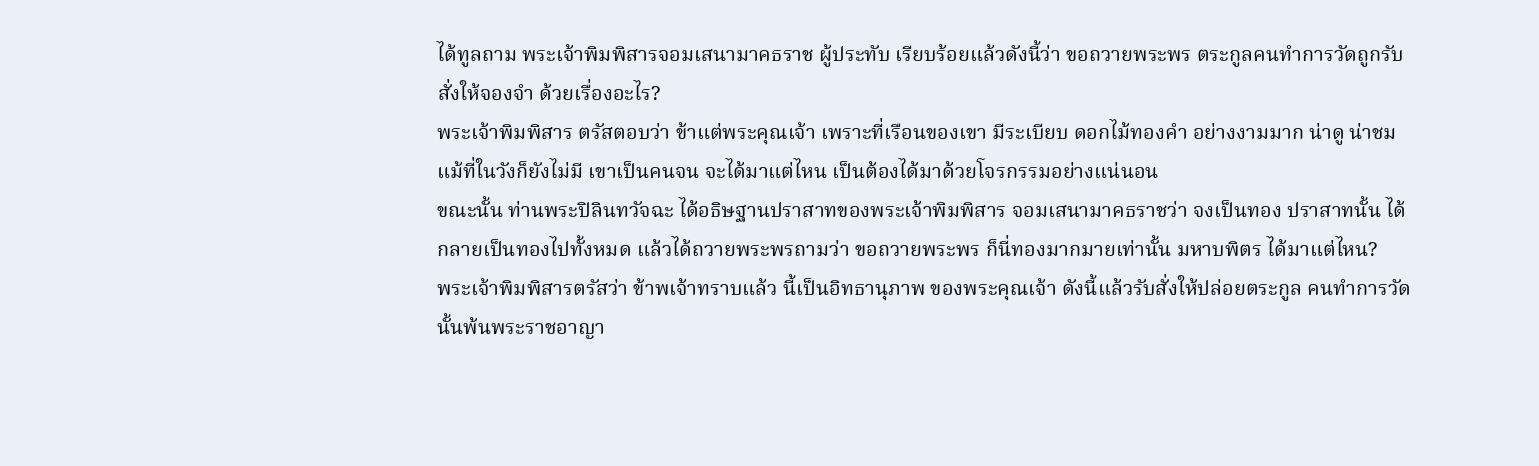ได้ทูลถาม พระเจ้าพิมพิสารจอมเสนามาคธราช ผู้ประทับ เรียบร้อยแล้วดังนี้ว่า ขอถวายพระพร ตระกูลคนทำการวัดถูกรับสั่งให้จองจำ ด้วยเรื่องอะไร?
พระเจ้าพิมพิสาร ตรัสตอบว่า ข้าแต่พระคุณเจ้า เพราะที่เรือนของเขา มีระเบียบ ดอกไม้ทองคำ อย่างงามมาก น่าดู น่าชม แม้ที่ในวังก็ยังไม่มี เขาเป็นคนจน จะได้มาแต่ไหน เป็นต้องได้มาด้วยโจรกรรมอย่างแน่นอน
ขณะนั้น ท่านพระปิลินทวัจฉะ ได้อธิษฐานปราสาทของพระเจ้าพิมพิสาร จอมเสนามาคธราชว่า จงเป็นทอง ปราสาทนั้น ได้กลายเป็นทองไปทั้งหมด แล้วได้ถวายพระพรถามว่า ขอถวายพระพร ก็นี่ทองมากมายเท่านั้น มหาบพิตร ได้มาแต่ไหน?
พระเจ้าพิมพิสารตรัสว่า ข้าพเจ้าทราบแล้ว นี้เป็นอิทธานุภาพ ของพระคุณเจ้า ดังนี้แล้วรับสั่งให้ปล่อยตระกูล คนทำการวัดนั้นพ้นพระราชอาญา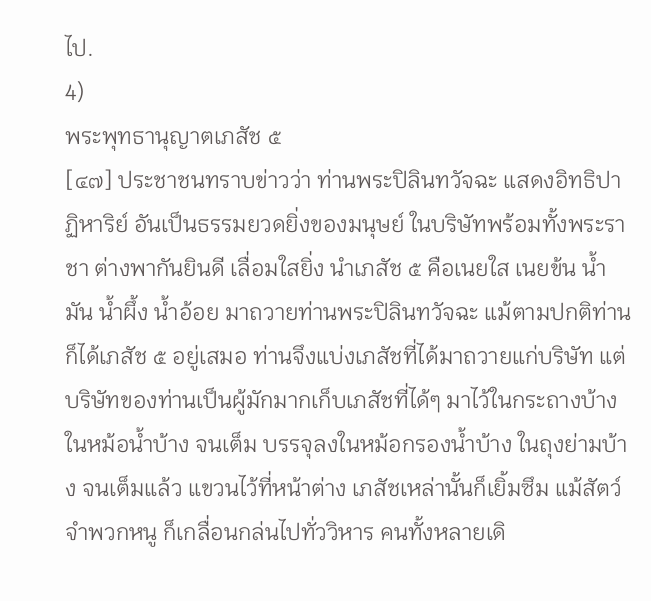ไป.
4)
พระพุทธานุญาตเภสัช ๕
[๔๗] ประชาชนทราบข่าวว่า ท่านพระปิลินทวัจฉะ แสดงอิทธิปาฏิหาริย์ อันเป็นธรรมยวดยิ่งของมนุษย์ ในบริษัทพร้อมทั้งพระราชา ต่างพากันยินดี เลื่อมใสยิ่ง นำเภสัช ๕ คือเนยใส เนยข้น น้ำมัน น้ำผึ้ง น้ำอ้อย มาถวายท่านพระปิลินทวัจฉะ แม้ตามปกติท่านก็ได้เภสัช ๕ อยู่เสมอ ท่านจึงแบ่งเภสัชที่ได้มาถวายแก่บริษัท แต่บริษัทของท่านเป็นผู้มักมากเก็บเภสัชที่ได้ๆ มาไว้ในกระถางบ้าง ในหม้อน้ำบ้าง จนเต็ม บรรจุลงในหม้อกรองน้ำบ้าง ในถุงย่ามบ้าง จนเต็มแล้ว แขวนไว้ที่หน้าต่าง เภสัชเหล่านั้นก็เยิ้มซึม แม้สัตว์จำพวกหนู ก็เกลื่อนกล่นไปทั่ววิหาร คนทั้งหลายเดิ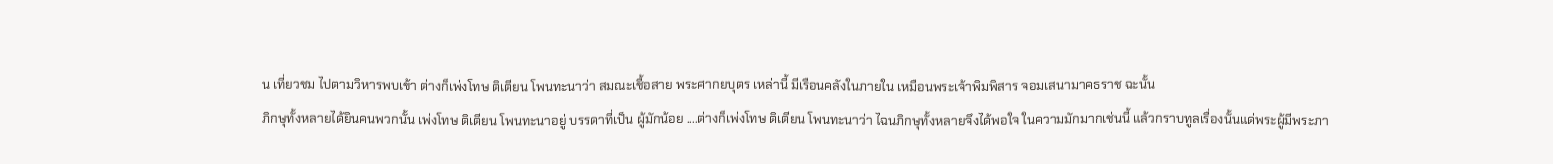น เที่ยวชม ไปตามวิหารพบเข้า ต่างก็เพ่งโทษ ติเตียน โพนทะนาว่า สมณะเชื้อสาย พระศากยบุตร เหล่านี้ มีเรือนคลังในภายใน เหมือนพระเจ้าพิมพิสาร จอมเสนามาคธราช ฉะนั้น
ภิกษุทั้งหลายได้ยินคนพวกนั้น เพ่งโทษ ติเตียน โพนทะนาอยู่ บรรดาที่เป็น ผู้มักน้อย ....ต่างก็เพ่งโทษ ติเตียน โพนทะนาว่า ไฉนภิกษุทั้งหลายจึงได้พอใจ ในความมักมากเช่นนี้ แล้วกราบทูลเรื่องนั้นแด่พระผู้มีพระภา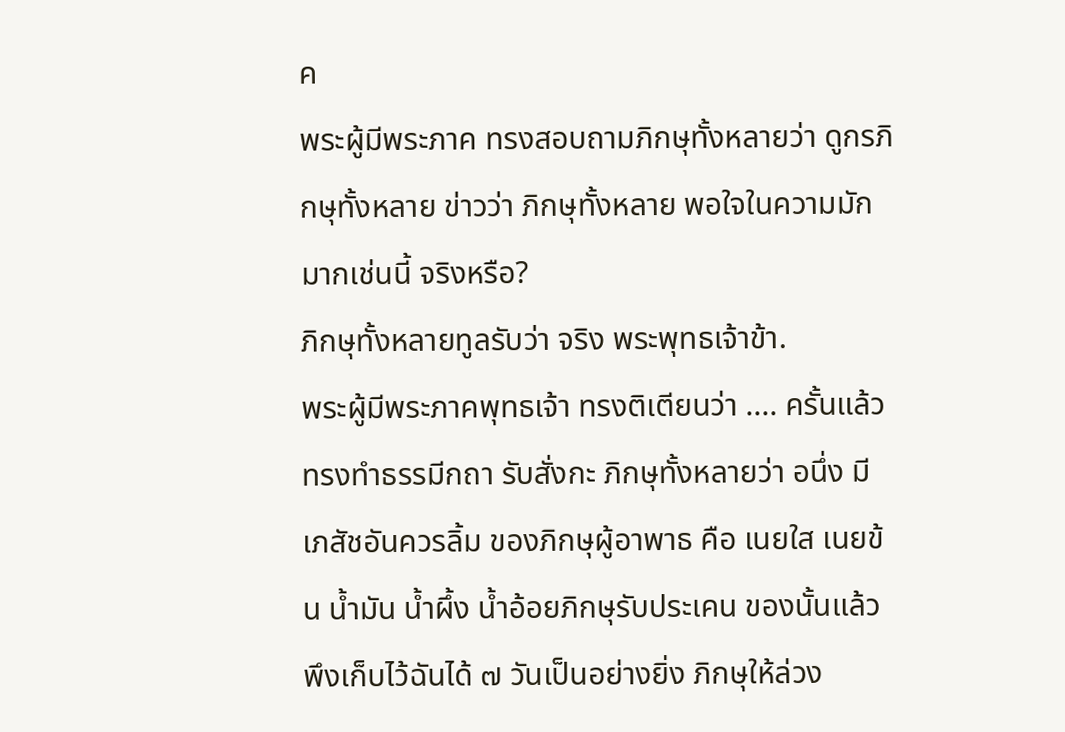ค
พระผู้มีพระภาค ทรงสอบถามภิกษุทั้งหลายว่า ดูกรภิกษุทั้งหลาย ข่าวว่า ภิกษุทั้งหลาย พอใจในความมักมากเช่นนี้ จริงหรือ?
ภิกษุทั้งหลายทูลรับว่า จริง พระพุทธเจ้าข้า.
พระผู้มีพระภาคพุทธเจ้า ทรงติเตียนว่า .... ครั้นแล้วทรงทำธรรมีกถา รับสั่งกะ ภิกษุทั้งหลายว่า อนึ่ง มีเภสัชอันควรลิ้ม ของภิกษุผู้อาพาธ คือ เนยใส เนยข้น น้ำมัน น้ำผึ้ง น้ำอ้อยภิกษุรับประเคน ของนั้นแล้ว พึงเก็บไว้ฉันได้ ๗ วันเป็นอย่างยิ่ง ภิกษุให้ล่วง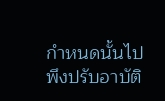กำหนดนั้นไป พึงปรับอาบัติ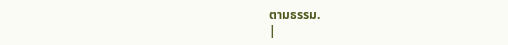ตามธรรม.
|